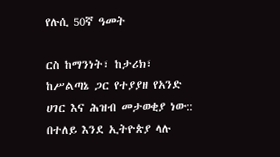የሉሲ 50ኛ ዓመት

ርስ ከማንነት፣ ከታሪክ፣ ከሥልጣኔ ጋር የተያያዘ የአንድ ሀገር እና ሕዝብ መታወቂያ ነው:: በተለይ እንደ ኢትዮጵያ ላሉ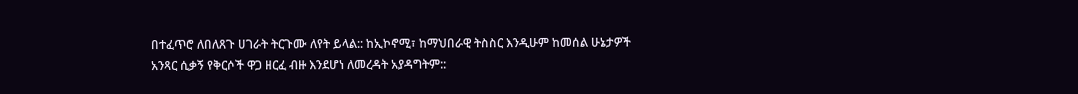በተፈጥሮ ለበለጸጉ ሀገራት ትርጉሙ ለየት ይላል:: ከኢኮኖሚ፣ ከማህበራዊ ትስስር እንዲሁም ከመሰል ሁኔታዎች አንጻር ሲቃኝ የቅርሶች ዋጋ ዘርፈ ብዙ እንደሆነ ለመረዳት አያዳግትም::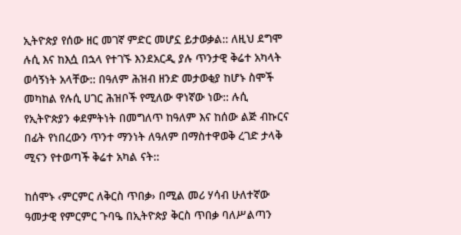ኢትዮጵያ የሰው ዘር መገኛ ምድር መሆኗ ይታወቃል:: ለዚህ ደግሞ ሉሲ እና ከእሷ በኋላ የተገኙ እንደአርዲ ያሉ ጥንታዊ ቅሬተ አካላት ወሳኝነት አላቸው:: በዓለም ሕዝብ ዘንድ መታወቂያ ከሆኑ ስሞች መካከል የሉሲ ሀገር ሕዝቦች የሚለው ዋነኛው ነው:: ሉሲ የኢትዮጵያን ቀደምትነት በመግለጥ ከዓለም እና ከሰው ልጅ ብኩርና በፊት የነበረውን ጥንተ ማንነት ለዓለም በማስተዋወቅ ረገድ ታላቅ ሚናን የተወጣች ቅሬተ አካል ናት::

ከሰሞኑ ‹ምርምር ለቅርስ ጥበቃ› በሚል መሪ ሃሳብ ሁለተኛው ዓመታዊ የምርምር ጉባዔ በኢትዮጵያ ቅርስ ጥበቃ ባለሥልጣን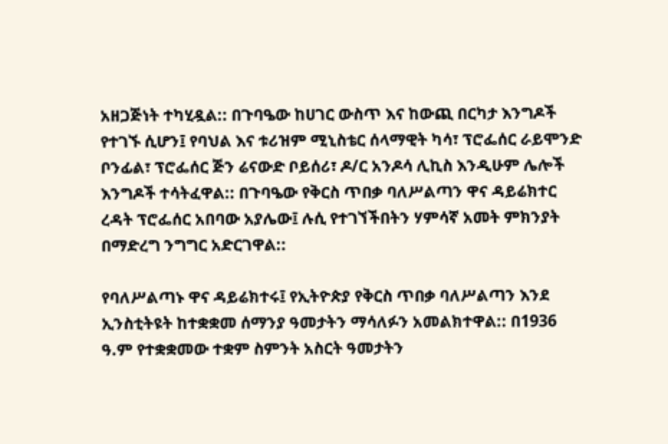አዘጋጅነት ተካሂዷል:: በጉባዔው ከሀገር ውስጥ እና ከውጪ በርካታ እንግዶች የተገኙ ሲሆን፤ የባህል እና ቱሪዝም ሚኒስቴር ሰላማዊት ካሳ፣ ፕሮፌሰር ራይሞንድ ቦንፊል፣ ፕሮፌሰር ጅን ሬናውድ ቦይሰሪ፣ ዶ/ር አንዶሳ ሊኪስ እንዲሁም ሌሎች እንግዶች ተሳትፈዋል:: በጉባዔው የቅርስ ጥበቃ ባለሥልጣን ዋና ዳይሬክተር ረዳት ፕሮፌሰር አበባው አያሌው፤ ሉሲ የተገኘችበትን ሃምሳኛ አመት ምክንያት በማድረግ ንግግር አድርገዋል::

የባለሥልጣኑ ዋና ዳይሬክተሩ፤ የኢትዮጵያ የቅርስ ጥበቃ ባለሥልጣን እንደ ኢንስቲትዩት ከተቋቋመ ሰማንያ ዓመታትን ማሳለፉን አመልክተዋል:: በ1936 ዓ.ም የተቋቋመው ተቋም ስምንት አስርት ዓመታትን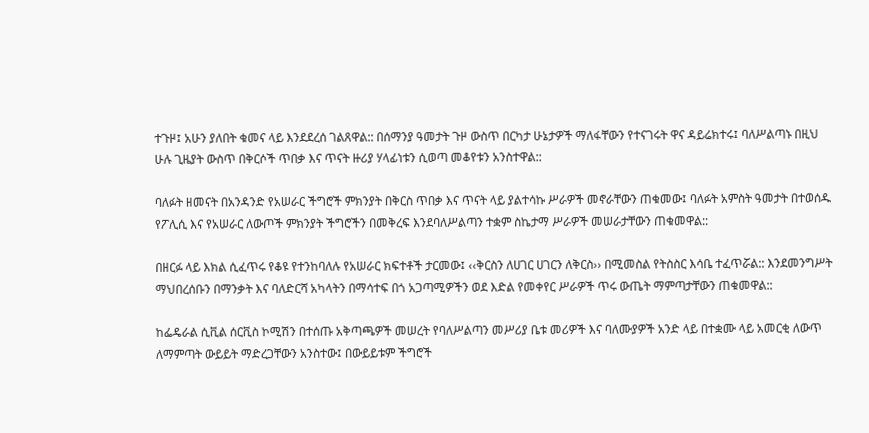ተጉዞ፤ አሁን ያለበት ቁመና ላይ እንደደረሰ ገልጸዋል:: በሰማንያ ዓመታት ጉዞ ውስጥ በርካታ ሁኔታዎች ማለፋቸውን የተናገሩት ዋና ዳይሬክተሩ፤ ባለሥልጣኑ በዚህ ሁሉ ጊዜያት ውስጥ በቅርሶች ጥበቃ እና ጥናት ዙሪያ ሃላፊነቱን ሲወጣ መቆየቱን አንስተዋል::

ባለፉት ዘመናት በአንዳንድ የአሠራር ችግሮች ምክንያት በቅርስ ጥበቃ እና ጥናት ላይ ያልተሳኩ ሥራዎች መኖራቸውን ጠቁመው፤ ባለፉት አምስት ዓመታት በተወሰዱ የፖሊሲ እና የአሠራር ለውጦች ምክንያት ችግሮችን በመቅረፍ እንደባለሥልጣን ተቋም ስኬታማ ሥራዎች መሠራታቸውን ጠቁመዋል::

በዘርፉ ላይ እክል ሲፈጥሩ የቆዩ የተንከባለሉ የአሠራር ክፍተቶች ታርመው፤ ‹‹ቅርስን ለሀገር ሀገርን ለቅርስ›› በሚመስል የትስስር እሳቤ ተፈጥሯል:: እንደመንግሥት ማህበረሰቡን በማንቃት እና ባለድርሻ አካላትን በማሳተፍ በጎ አጋጣሚዎችን ወደ እድል የመቀየር ሥራዎች ጥሩ ውጤት ማምጣታቸውን ጠቁመዋል::

ከፌዴራል ሲቪል ሰርቪስ ኮሚሽን በተሰጡ አቅጣጫዎች መሠረት የባለሥልጣን መሥሪያ ቤቱ መሪዎች እና ባለሙያዎች አንድ ላይ በተቋሙ ላይ አመርቂ ለውጥ ለማምጣት ውይይት ማድረጋቸውን አንስተው፤ በውይይቱም ችግሮች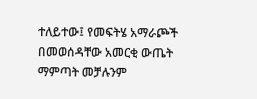ተለይተው፤ የመፍትሄ አማራጮች በመወሰዳቸው አመርቂ ውጤት ማምጣት መቻሉንም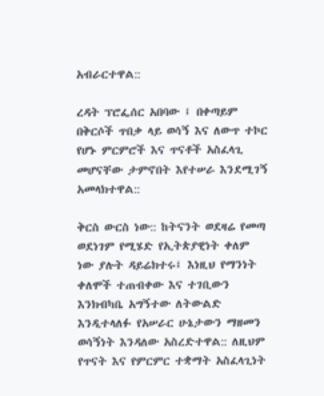አብራርተዋል::

ረዳት ፕሮፌሰር አበባው ፤ በቀጣይም በቅርሶች ጥበቃ ላይ ወሳኝ እና ለውጥ ተኮር የሆኑ ምርምሮች እና ጥናቶች አስፈላጊ መሆናቸው ታምኖበት እየተሠራ እንደሚገኝ አመላክተዋል::

ቅርስ ውርስ ነው:: ከትናንት ወደዛሬ የመጣ ወደነገም የሚሄድ የኢትጵያዊነት ቀለም ነው ያሉት ዳይሬክተሩ፤ እነዚህ የማንነት ቀለሞች ተጠብቀው እና ተገቢውን እንክብካቤ አግኝተው ለትውልድ እንዲተላለፉ የአሠራር ሁኔታውን ማዘመን ወሳኝነት እንዳለው አስረድተዋል:: ለዚህም የጥናት እና የምርምር ተቋማት አስፈላጊነት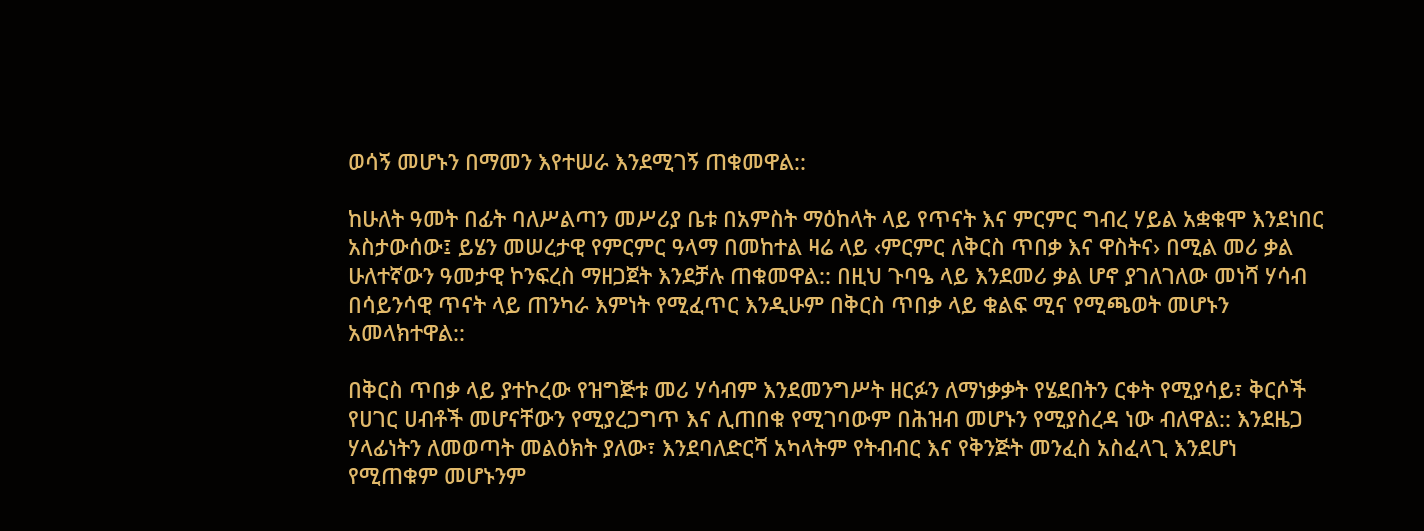ወሳኝ መሆኑን በማመን እየተሠራ እንደሚገኝ ጠቁመዋል::

ከሁለት ዓመት በፊት ባለሥልጣን መሥሪያ ቤቱ በአምስት ማዕከላት ላይ የጥናት እና ምርምር ግብረ ሃይል አቋቁሞ እንደነበር አስታውሰው፤ ይሄን መሠረታዊ የምርምር ዓላማ በመከተል ዛሬ ላይ ‹ምርምር ለቅርስ ጥበቃ እና ዋስትና› በሚል መሪ ቃል ሁለተኛውን ዓመታዊ ኮንፍረስ ማዘጋጀት እንደቻሉ ጠቁመዋል:: በዚህ ጉባዔ ላይ እንደመሪ ቃል ሆኖ ያገለገለው መነሻ ሃሳብ በሳይንሳዊ ጥናት ላይ ጠንካራ እምነት የሚፈጥር እንዲሁም በቅርስ ጥበቃ ላይ ቁልፍ ሚና የሚጫወት መሆኑን አመላክተዋል::

በቅርስ ጥበቃ ላይ ያተኮረው የዝግጅቱ መሪ ሃሳብም እንደመንግሥት ዘርፉን ለማነቃቃት የሄደበትን ርቀት የሚያሳይ፣ ቅርሶች የሀገር ሀብቶች መሆናቸውን የሚያረጋግጥ እና ሊጠበቁ የሚገባውም በሕዝብ መሆኑን የሚያስረዳ ነው ብለዋል:: እንደዜጋ ሃላፊነትን ለመወጣት መልዕክት ያለው፣ እንደባለድርሻ አካላትም የትብብር እና የቅንጅት መንፈስ አስፈላጊ እንደሆነ የሚጠቁም መሆኑንም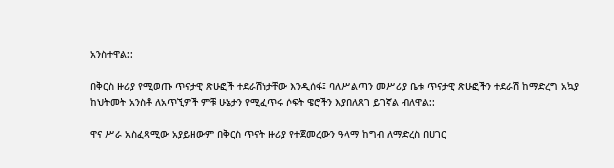አንስተዋል::

በቅርስ ዙሪያ የሚወጡ ጥናታዊ ጽሁፎች ተደራሽነታቸው እንዲሰፋ፤ ባለሥልጣን መሥሪያ ቤቱ ጥናታዊ ጽሁፎችን ተደራሽ ከማድረግ አኳያ ከህትመት አንስቶ ለአጥኚዎች ምቹ ሁኔታን የሚፈጥሩ ሶፍት ዌሮችን እያበለጸገ ይገኛል ብለዋል::

ዋና ሥራ አስፈጻሚው አያይዘውም በቅርስ ጥናት ዙሪያ የተጀመረውን ዓላማ ከግብ ለማድረስ በሀገር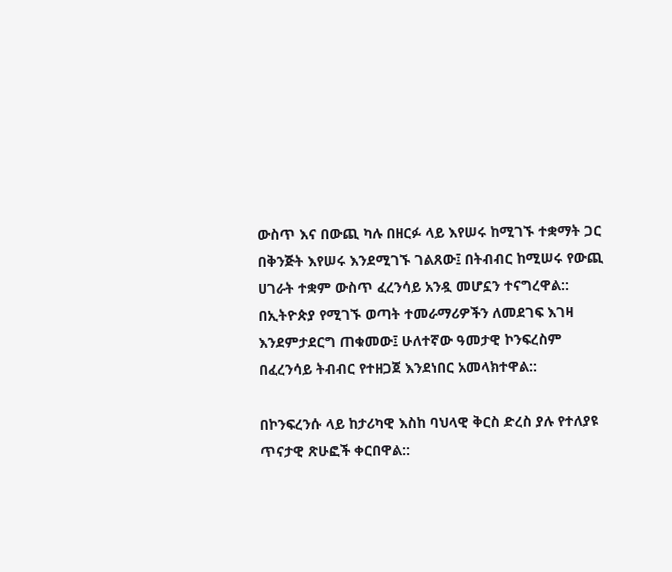ውስጥ እና በውጪ ካሉ በዘርፉ ላይ እየሠሩ ከሚገኙ ተቋማት ጋር በቅንጅት እየሠሩ እንደሚገኙ ገልጸው፤ በትብብር ከሚሠሩ የውጪ ሀገራት ተቋም ውስጥ ፈረንሳይ አንዷ መሆኗን ተናግረዋል:: በኢትዮጵያ የሚገኙ ወጣት ተመራማሪዎችን ለመደገፍ እገዛ እንደምታደርግ ጠቁመው፤ ሁለተኛው ዓመታዊ ኮንፍረስም በፈረንሳይ ትብብር የተዘጋጀ እንደነበር አመላክተዋል::

በኮንፍረንሱ ላይ ከታሪካዊ እስከ ባህላዊ ቅርስ ድረስ ያሉ የተለያዩ ጥናታዊ ጽሁፎች ቀርበዋል::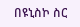በዩኒስኮ ስር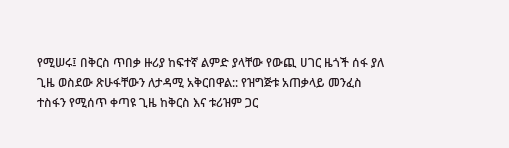የሚሠሩ፤ በቅርስ ጥበቃ ዙሪያ ከፍተኛ ልምድ ያላቸው የውጪ ሀገር ዜጎች ሰፋ ያለ ጊዜ ወስደው ጽሁፋቸውን ለታዳሚ አቅርበዋል:: የዝግጅቱ አጠቃላይ መንፈስ ተስፋን የሚሰጥ ቀጣዩ ጊዜ ከቅርስ እና ቱሪዝም ጋር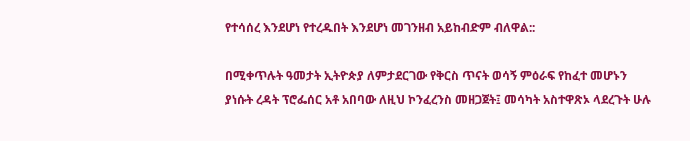የተሳሰረ እንደሆነ የተረዱበት እንደሆነ መገንዘብ አይከብድም ብለዋል::

በሚቀጥሉት ዓመታት ኢትዮጵያ ለምታደርገው የቅርስ ጥናት ወሳኝ ምዕራፍ የከፈተ መሆኑን ያነሱት ረዳት ፕሮፌሰር አቶ አበባው ለዚህ ኮንፈረንስ መዘጋጀት፤ መሳካት አስተዋጽኦ ላደረጉት ሁሉ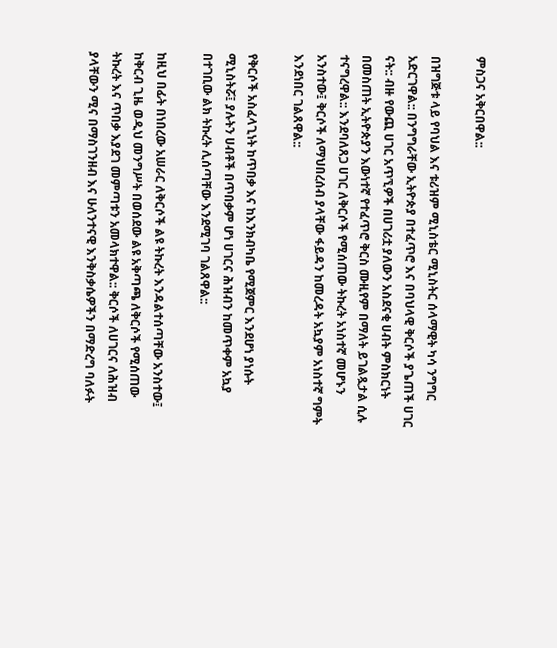ምስጋና አቅርበዋል::

በዝግጅቱ ላይ የባህል እና ቱሪዝም ሚኒስቴር ሚኒስትር ሰላማዊት ካሳ ንግግር አድርገዋል:: በንግግራቸው ኢትዮጵያ በተፈጥሮ እና በባህላዊ ቅርሶች ያጌጠች ሀገር ናት:: ብዙ የውጪ ሀገር አጥኚዎች በሀገሪቷ ያለውን አስደናቂ ሀብት ምስክርነት በመስጠት ኢትዮጵያን እውነተኛ የተፈጥሮ ቅርስ ሙዚየም በማለት ይገልጿታል ሲሉ ተናግረዋል:: እንደባለጸጋ ሀገር ለቅርሶች የሚሰጠው ትኩረት አነስተኛ መሆኑን አንስተው፤ ቅርሶች ለማህበረሰብ ያላቸው ፋይዳን ከመረዳት አኳያም አነስተኛ ግምት እንደነበር ገልጸዋል::

የቅርሶች አስፈላጊነት ከጥበቃ እና ከእንክብካቤ የሚጀምር እንደሆነ ያነሱት ሚኒስትሯ፤ ያሉትን ሀብቶች በጥበቃም ሆነ ሀገርና ሕዝብን ከመጥቀም አኳያ በተገቢው ልክ ትኩረት ሊሰጣቸው እንደሚገባ ገልጸዋል::

ከዚህ በፊት በነበረው አሠራር ለቅርሶች ልዩ ትኩረት እንዳልተሰጣቸው አንስተው፤ ከቅርብ ጊዜ ወዲህ መንግሥት በወሰደው ልዩ አቅጣጫ ለቅርሶች የሚሰጠው ትኩረት እና ጥበቃ እያደገ መምጣቱን አመላክተዋል:: ቅርሶች ለሀገርና ለሕዝብ ያላቸውን ሚና በማስገንዘብ እና ሁለንተናዊ እንቅስቃሴዎችን በማድረግ ባለፉት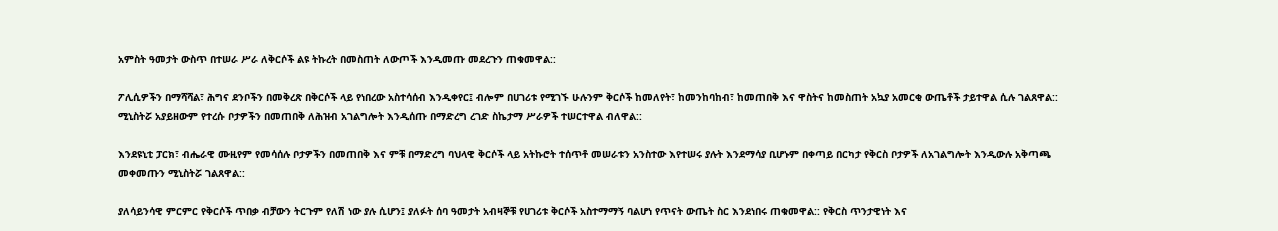አምስት ዓመታት ውስጥ በተሠራ ሥራ ለቅርሶች ልዩ ትኩረት በመስጠት ለውጦች እንዲመጡ መደረጉን ጠቁመዋል::

ፖሊሲዎችን በማሻሻል፣ ሕግና ደንቦችን በመቅረጽ በቅርሶች ላይ የነበረው አስተሳሰብ እንዲቀየር፤ ብሎም በሀገሪቱ የሚገኙ ሁሉንም ቅርሶች ከመለየት፣ ከመንከባከብ፣ ከመጠበቅ እና ዋስትና ከመስጠት አኳያ አመርቂ ውጤቶች ታይተዋል ሲሉ ገልጸዋል:: ሚኒስትሯ አያይዘውም የተረሱ ቦታዎችን በመጠበቅ ለሕዝብ አገልግሎት እንዲሰጡ በማድረግ ረገድ ስኬታማ ሥራዎች ተሠርተዋል ብለዋል::

እንደዩኒቲ ፓርክ፣ ብሔራዊ ሙዚየም የመሳሰሉ ቦታዎችን በመጠበቅ እና ምቹ በማድረግ ባህላዊ ቅርሶች ላይ አትኩሮት ተሰጥቶ መሠራቱን አንስተው እየተሠሩ ያሉት እንደማሳያ ቢሆኑም በቀጣይ በርካታ የቅርስ ቦታዎች ለአገልግሎት እንዲውሉ አቅጣጫ መቀመጡን ሚኒስትሯ ገልጸዋል::

ያለሳይንሳዊ ምርምር የቅርሶች ጥበቃ ብቻውን ትርጉም የለሽ ነው ያሉ ሲሆን፤ ያለፉት ሰባ ዓመታት አብዛኞቹ የሀገሪቱ ቅርሶች አስተማማኝ ባልሆነ የጥናት ውጤት ስር እንደነበሩ ጠቁመዋል:: የቅርስ ጥንታዊነት እና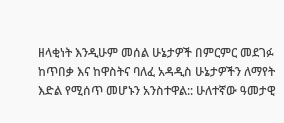ዘላቂነት እንዲሁም መሰል ሁኔታዎች በምርምር መደገፉ ከጥበቃ እና ከዋስትና ባለፈ አዳዲስ ሁኔታዎችን ለማየት እድል የሚሰጥ መሆኑን አንስተዋል:: ሁለተኛው ዓመታዊ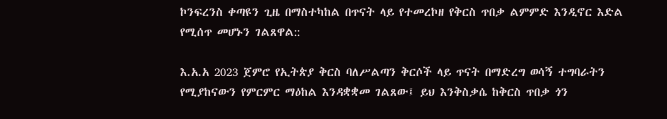ኮንፍረንስ ቀጣዩን ጊዜ በማስተካከል በጥናት ላይ የተመረኮዘ የቅርስ ጥበቃ ልምምድ እንዲኖር እድል የሚሰጥ መሆኑን ገልጸዋል::

እ.አ.አ 2023 ጀምሮ የኢትጵያ ቅርስ ባለሥልጣን ቅርሶች ላይ ጥናት በማድረግ ወሳኝ ተግባራትን የሚያከናውን የምርምር ማዕከል እንዳቋቋመ ገልጸው፤ ይህ እንቅስቃሴ ከቅርስ ጥበቃ ጎን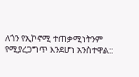ለጎን የኢኮኖሚ ተጠቃሚነትንም የሚያረጋግጥ እንደሆነ አንስተዋል::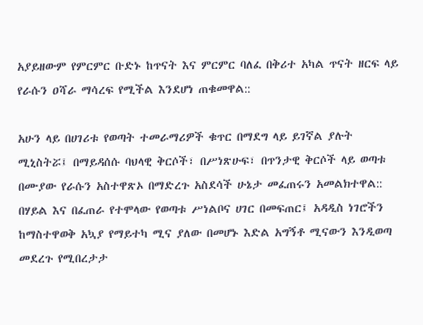አያይዘውም የምርምር ቡድኑ ከጥናት እና ምርምር ባለፈ በቅሪተ አካል ጥናት ዘርፍ ላይ የራሱን ዐሻራ ማሳረፍ የሚችል እንደሆነ ጠቁመዋል::

አሁን ላይ በሀገሪቱ የወጣት ተመራማሪዎች ቁጥር በማደግ ላይ ይገኛል ያሉት ሚኒስትሯ፤ በማይዳሰሱ ባህላዊ ቅርሶች፣ በሥነጽሁፍ፣ በጥንታዊ ቅርሶች ላይ ወጣቱ በሙያው የራሱን አስተዋጽኦ በማድረጉ አስደሳች ሁኔታ መፈጠሩን አመልክተዋል:: በሃይል እና በፈጠራ የተሞላው የወጣቱ ሥነልቦና ሀገር በመፍጠር፤ አዳዲስ ነገሮችን ከማስተዋወቅ አኳያ የማይተካ ሚና ያለው በመሆኑ እድል አግኝቶ ሚናውን እንዲወጣ መደረጉ የሚበረታታ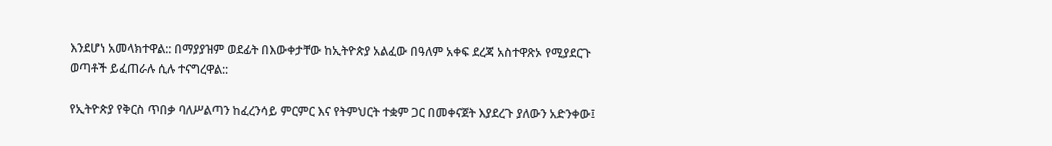እንደሆነ አመላክተዋል:: በማያያዝም ወደፊት በእውቀታቸው ከኢትዮጵያ አልፈው በዓለም አቀፍ ደረጃ አስተዋጽኦ የሚያደርጉ ወጣቶች ይፈጠራሉ ሲሉ ተናግረዋል::

የኢትዮጵያ የቅርስ ጥበቃ ባለሥልጣን ከፈረንሳይ ምርምር እና የትምህርት ተቋም ጋር በመቀናጀት እያደረጉ ያለውን አድንቀው፤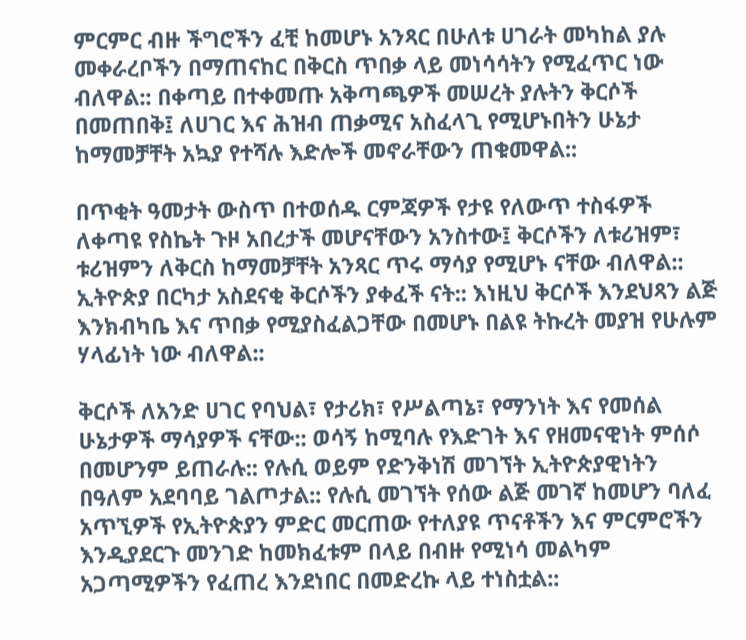ምርምር ብዙ ችግሮችን ፈቺ ከመሆኑ አንጻር በሁለቱ ሀገራት መካከል ያሉ መቀራረቦችን በማጠናከር በቅርስ ጥበቃ ላይ መነሳሳትን የሚፈጥር ነው ብለዋል:: በቀጣይ በተቀመጡ አቅጣጫዎች መሠረት ያሉትን ቅርሶች በመጠበቅ፤ ለሀገር እና ሕዝብ ጠቃሚና አስፈላጊ የሚሆኑበትን ሁኔታ ከማመቻቸት አኳያ የተሻሉ እድሎች መኖራቸውን ጠቁመዋል::

በጥቂት ዓመታት ውስጥ በተወሰዱ ርምጃዎች የታዩ የለውጥ ተስፋዎች ለቀጣዩ የስኬት ጉዞ አበረታች መሆናቸውን አንስተው፤ ቅርሶችን ለቱሪዝም፣ ቱሪዝምን ለቅርስ ከማመቻቸት አንጻር ጥሩ ማሳያ የሚሆኑ ናቸው ብለዋል:: ኢትዮጵያ በርካታ አስደናቂ ቅርሶችን ያቀፈች ናት:: እነዚህ ቅርሶች እንደህጻን ልጅ እንክብካቤ እና ጥበቃ የሚያስፈልጋቸው በመሆኑ በልዩ ትኩረት መያዝ የሁሉም ሃላፊነት ነው ብለዋል::

ቅርሶች ለአንድ ሀገር የባህል፣ የታሪክ፣ የሥልጣኔ፣ የማንነት እና የመሰል ሁኔታዎች ማሳያዎች ናቸው:: ወሳኝ ከሚባሉ የእድገት እና የዘመናዊነት ምሰሶ በመሆንም ይጠራሉ:: የሉሲ ወይም የድንቅነሽ መገኘት ኢትዮጵያዊነትን በዓለም አደባባይ ገልጦታል:: የሉሲ መገኘት የሰው ልጅ መገኛ ከመሆን ባለፈ አጥኚዎች የኢትዮጵያን ምድር መርጠው የተለያዩ ጥናቶችን እና ምርምሮችን እንዲያደርጉ መንገድ ከመክፈቱም በላይ በብዙ የሚነሳ መልካም አጋጣሚዎችን የፈጠረ እንደነበር በመድረኩ ላይ ተነስቷል::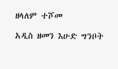ዘላለም ተሾመ

አዲስ ዘመን እሁድ ግንቦት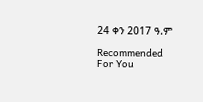24 ቀን 2017 ዓ.ም

Recommended For You